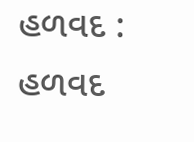હળવદ : હળવદ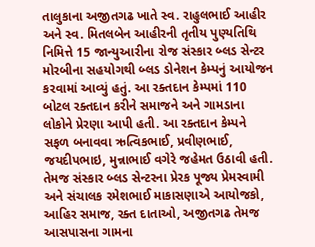તાલુકાના અજીતગઢ ખાતે સ્વ. રાહુલભાઈ આહીર અને સ્વ. મિતલબેન આહીરની તૃતીય પુણ્યતિથિ નિમિત્તે 15 જાન્યુઆરીના રોજ સંસ્કાર બ્લડ સેન્ટર મોરબીના સહયોગથી બ્લડ ડોનેશન કેમ્પનું આયોજન કરવામાં આવ્યું હતું. આ રક્તદાન કેમ્પમાં 110 બોટલ રક્તદાન કરીને સમાજને અને ગામડાના લોકોને પ્રેરણા આપી હતી. આ રક્તદાન કેમ્પને સફળ બનાવવા ઋત્વિકભાઈ, પ્રવીણભાઈ, જયદીપભાઇ, મુન્નાભાઈ વગેરે જહેમત ઉઠાવી હતી. તેમજ સંસ્કાર બ્લડ સેન્ટરના પ્રેરક પૂજ્ય પ્રેમસ્વામી અને સંચાલક રમેશભાઈ માકાસણાએ આયોજકો, આહિર સમાજ, રક્ત દાતાઓ, અજીતગઢ તેમજ આસપાસના ગામના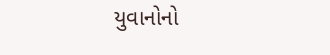યુવાનોનો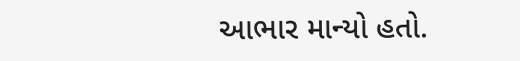આભાર માન્યો હતો.